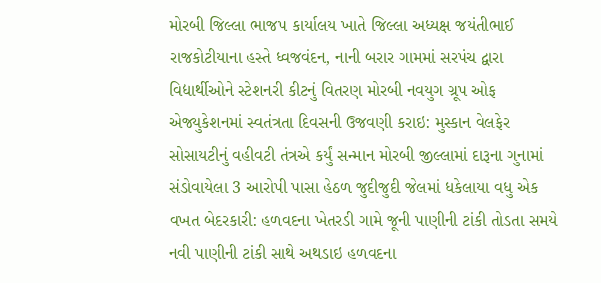મોરબી જિલ્લા ભાજપ કાર્યાલય ખાતે જિલ્લા અધ્યક્ષ જયંતીભાઈ રાજકોટીયાના હસ્તે ધ્વજવંદન, નાની બરાર ગામમાં સરપંચ દ્વારા વિદ્યાર્થીઓને સ્ટેશનરી કીટનું વિતરણ મોરબી નવયુગ ગ્રૂપ ઓફ એજ્યુકેશનમાં સ્વતંત્રતા દિવસની ઉજવણી કરાઇ: મુસ્કાન વેલફેર સોસાયટીનું વહીવટી તંત્રએ કર્યું સન્માન મોરબી જીલ્લામાં દારૂના ગુનામાં સંડોવાયેલા 3 આરોપી પાસા હેઠળ જુદીજુદી જેલમાં ધકેલાયા વધુ એક વખત બેદરકારી: હળવદના ખેતરડી ગામે જૂની પાણીની ટાંકી તોડતા સમયે નવી પાણીની ટાંકી સાથે અથડાઇ હળવદના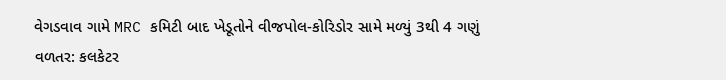વેગડવાવ ગામે MRC કમિટી બાદ ખેડૂતોને વીજપોલ-કોરિડોર સામે મળ્યું 3થી 4 ગણું વળતર: કલકેટર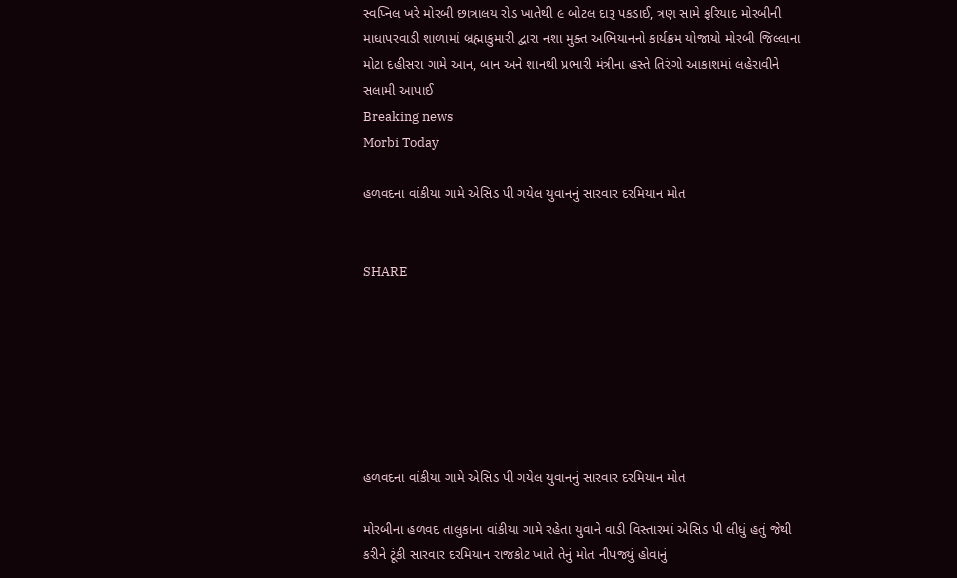સ્વપ્નિલ ખરે મોરબી છાત્રાલય રોડ ખાતેથી ૯ બોટલ દારૂ પકડાઈ, ત્રણ સામે ફરિયાદ મોરબીની માધાપરવાડી શાળામાં બ્રહ્માકુમારી દ્વારા નશા મુક્ત અભિયાનનો કાર્યક્રમ યોજાયો મોરબી જિલ્લાના મોટા દહીસરા ગામે આન, બાન અને શાનથી પ્રભારી મંત્રીના હસ્તે તિરંગો આકાશમાં લહેરાવીને સલામી આપાઈ
Breaking news
Morbi Today

હળવદના વાંકીયા ગામે એસિડ પી ગયેલ યુવાનનું સારવાર દરમિયાન મોત


SHARE







હળવદના વાંકીયા ગામે એસિડ પી ગયેલ યુવાનનું સારવાર દરમિયાન મોત

મોરબીના હળવદ તાલુકાના વાંકીયા ગામે રહેતા યુવાને વાડી વિસ્તારમાં એસિડ પી લીધું હતું જેથી કરીને ટૂંકી સારવાર દરમિયાન રાજકોટ ખાતે તેનું મોત નીપજ્યું હોવાનું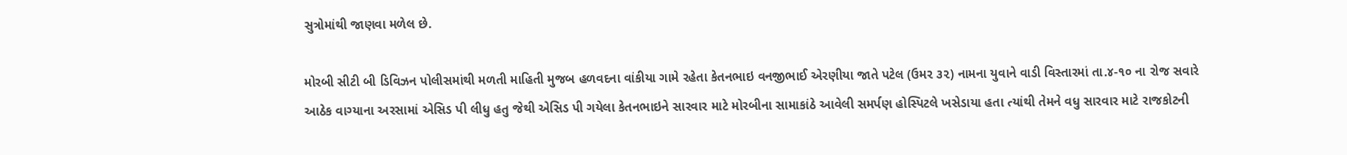સુત્રોમાંથી જાણવા મળેલ છે.

મોરબી સીટી બી ડિવિઝન પોલીસમાંથી મળતી માહિતી મુજબ હળવદના વાંકીયા ગામે રહેતા કેતનભાઇ વનજીભાઈ એરણીયા જાતે પટેલ (ઉમર ૩૨) નામના યુવાને વાડી વિસ્તારમાં તા.૪-૧૦ ના રોજ સવારે આઠેક વાગ્યાના અરસામાં એસિડ પી લીધુ હતુ જેથી એસિડ પી ગયેલા કેતનભાઇને સારવાર માટે મોરબીના સામાકાંઠે આવેલી સમર્પણ હોસ્પિટલે ખસેડાયા હતા ત્યાંથી તેમને વધુ સારવાર માટે રાજકોટની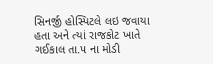સિનર્જી હોસ્પિટલે લઇ જવાયા હતા અને ત્યાં રાજકોટ ખાતે ગઈકાલ તા.૫ ના મોડી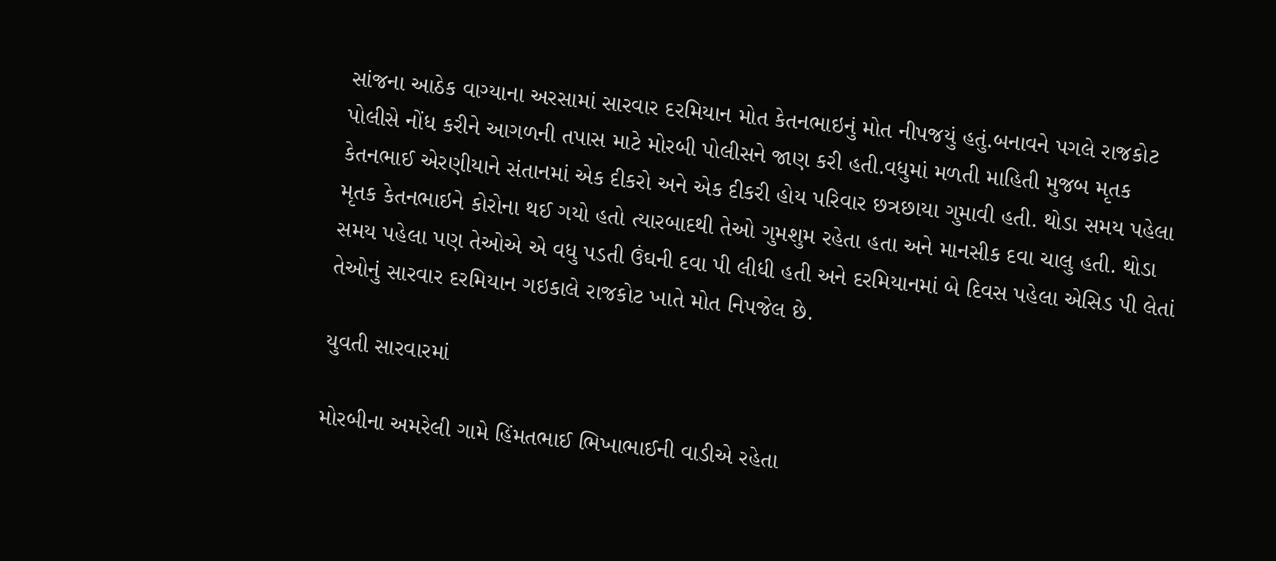સાંજના આઠેક વાગ્યાના અરસામાં સારવાર દરમિયાન મોત કેતનભાઇનું મોત નીપજયું હતું.બનાવને પગલે રાજકોટ પોલીસે નોંધ કરીને આગળની તપાસ માટે મોરબી પોલીસને જાણ કરી હતી.વધુમાં મળતી માહિતી મુજબ મૃતક કેતનભાઈ એરણીયાને સંતાનમાં એક દીકરો અને એક દીકરી હોય પરિવાર છત્રછાયા ગુમાવી હતી. થોડા સમય પહેલા મૃતક કેતનભાઇને કોરોના થઈ ગયો હતો ત્યારબાદથી તેઓ ગુમશુમ રહેતા હતા અને માનસીક દવા ચાલુ હતી. થોડા સમય પહેલા પણ તેઓએ એ વધુ પડતી ઉંઘની દવા પી લીધી હતી અને દરમિયાનમાં બે દિવસ પહેલા એસિડ પી લેતાં તેઓનું સારવાર દરમિયાન ગઇકાલે રાજકોટ ખાતે મોત નિપજેલ છે.

યુવતી સારવારમાં

મોરબીના અમરેલી ગામે હિંમતભાઈ ભિખાભાઈની વાડીએ રહેતા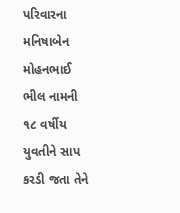પરિવારના મનિષાબેન મોહનભાઈ ભીલ નામની ૧૮ વર્ષીય યુવતીને સાપ કરડી જતા તેને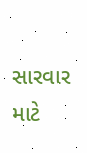સારવાર માટે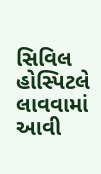સિવિલ હોસ્પિટલે લાવવામાં આવી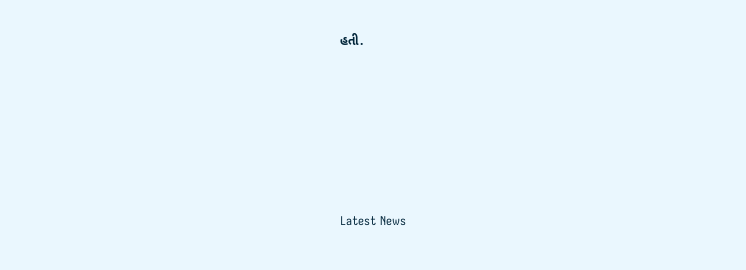હતી.






Latest News